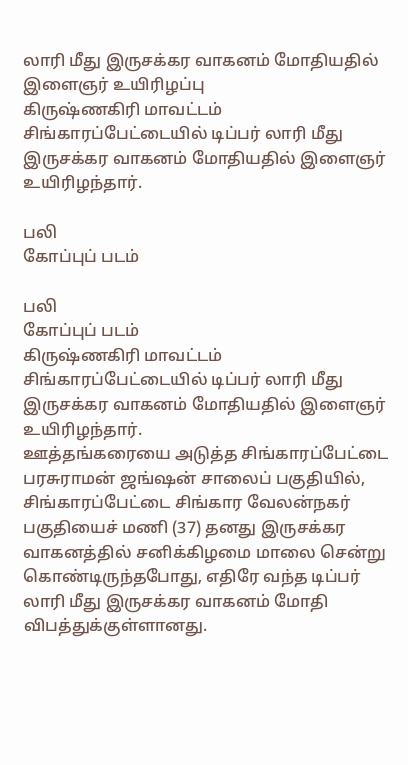லாரி மீது இருசக்கர வாகனம் மோதியதில் இளைஞர் உயிரிழப்பு
கிருஷ்ணகிரி மாவட்டம் சிங்காரப்பேட்டையில் டிப்பர் லாரி மீது இருசக்கர வாகனம் மோதியதில் இளைஞர் உயிரிழந்தார்.

பலி
கோப்புப் படம்

பலி
கோப்புப் படம்
கிருஷ்ணகிரி மாவட்டம் சிங்காரப்பேட்டையில் டிப்பர் லாரி மீது இருசக்கர வாகனம் மோதியதில் இளைஞர் உயிரிழந்தார்.
ஊத்தங்கரையை அடுத்த சிங்காரப்பேட்டை பரசுராமன் ஜங்ஷன் சாலைப் பகுதியில், சிங்காரப்பேட்டை சிங்கார வேலன்நகர் பகுதியைச் மணி (37) தனது இருசக்கர வாகனத்தில் சனிக்கிழமை மாலை சென்று கொண்டிருந்தபோது, எதிரே வந்த டிப்பர் லாரி மீது இருசக்கர வாகனம் மோதி விபத்துக்குள்ளானது.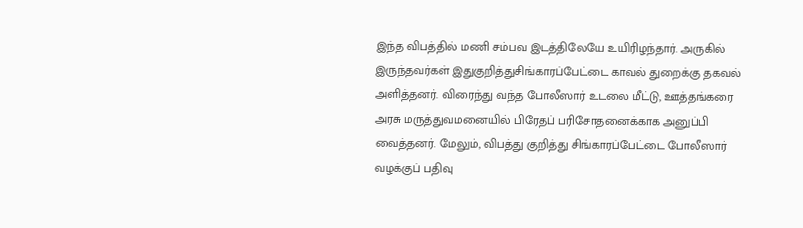இந்த விபத்தில் மணி சம்பவ இடத்திலேயே உயிரிழந்தார். அருகில் இருந்தவர்கள் இதுகுறித்துசிங்காரப்பேட்டை காவல் துறைக்கு தகவல் அளித்தனர். விரைந்து வந்த போலீஸார் உடலை மீட்டு, ஊத்தங்கரை அரசு மருத்துவமனையில் பிரேதப் பரிசோதனைக்காக அனுப்பி வைத்தனர். மேலும், விபத்து குறித்து சிங்காரப்பேட்டை போலீஸார் வழக்குப் பதிவு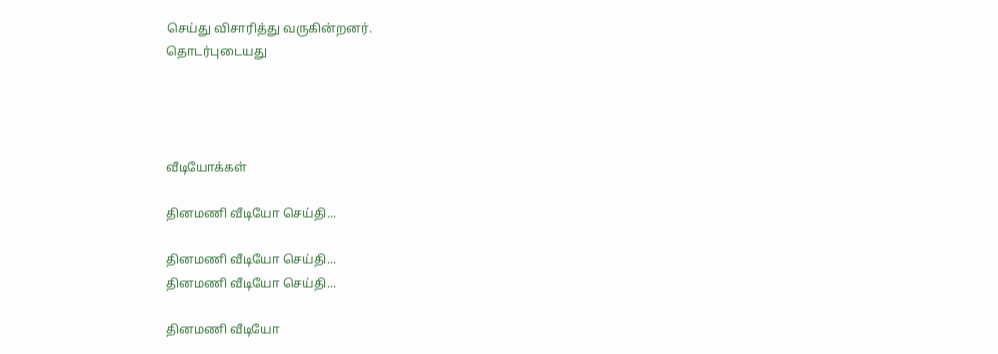செய்து விசாரித்து வருகின்றனர்.
தொடர்புடையது




வீடியோக்கள்

தினமணி வீடியோ செய்தி...

தினமணி வீடியோ செய்தி...
தினமணி வீடியோ செய்தி...

தினமணி வீடியோ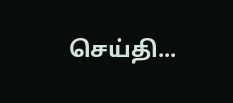செய்தி...